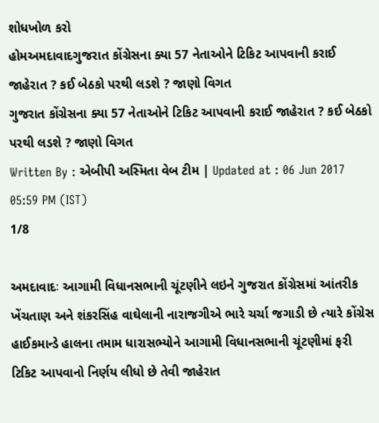શોધખોળ કરો
હોમઅમદાવાદગુજરાત કોંગ્રેસના ક્યા 57 નેતાઓને ટિકિટ આપવાની કરાઈ જાહેરાત ? કઈ બેઠકો પરથી લડશે ? જાણો વિગત
ગુજરાત કોંગ્રેસના ક્યા 57 નેતાઓને ટિકિટ આપવાની કરાઈ જાહેરાત ? કઈ બેઠકો પરથી લડશે ? જાણો વિગત
Written By : એબીપી અસ્મિતા વેબ ટીમ | Updated at : 06 Jun 2017 05:59 PM (IST)
1/8

અમદાવાદઃ આગામી વિધાનસભાની ચૂંટણીને લઇને ગુજરાત કોંગ્રેસમાં આંતરીક ખેંચતાણ અને શંકરસિંહ વાઘેલાની નારાજગીએ ભારે ચર્ચા જગાડી છે ત્યારે કોંગ્રેસ હાઈકમાન્ડે હાલના તમામ ધારાસભ્યોને આગામી વિધાનસભાની ચૂંટણીમાં ફરી ટિકિટ આપવાનો નિર્ણય લીધો છે તેવી જાહેરાત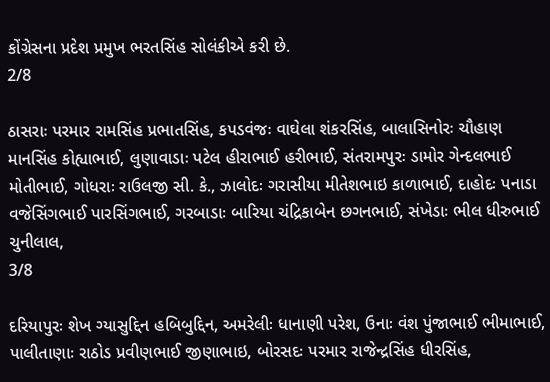કોંગ્રેસના પ્રદેશ પ્રમુખ ભરતસિંહ સોલંકીએ કરી છે.
2/8

ઠાસરાઃ પરમાર રામસિંહ પ્રભાતસિંહ, કપડવંજઃ વાઘેલા શંકરસિંહ, બાલાસિનોરઃ ચૌહાણ માનસિંહ કોહ્યાભાઈ, લુણાવાડાઃ પટેલ હીરાભાઈ હરીભાઈ, સંતરામપુરઃ ડામોર ગેન્દલભાઈ મોતીભાઈ, ગોધરાઃ રાઉલજી સી. કે., ઝાલોદઃ ગરાસીયા મીતેશભાઇ કાળાભાઈ, દાહોદઃ પનાડા વજેસિંગભાઈ પારસિંગભાઈ, ગરબાડાઃ બારિયા ચંદ્રિકાબેન છગનભાઈ, સંખેડાઃ ભીલ ધીરુભાઈ ચુનીલાલ,
3/8

દરિયાપુરઃ શેખ ગ્યાસુદ્દિન હબિબુદ્દિન, અમરેલીઃ ધાનાણી પરેશ, ઉનાઃ વંશ પુંજાભાઈ ભીમાભાઈ, પાલીતાણાઃ રાઠોડ પ્રવીણભાઈ જીણાભાઇ, બોરસદઃ પરમાર રાજેન્દ્રસિંહ ધીરસિંહ,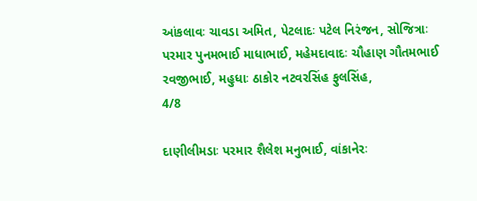આંકલાવઃ ચાવડા અમિત, પેટલાદઃ પટેલ નિરંજન, સોજિત્રાઃ પરમાર પુનમભાઈ માધાભાઈ, મહેમદાવાદઃ ચૌહાણ ગૌતમભાઈ રવજીભાઈ, મહુધાઃ ઠાકોર નટવરસિંહ ફુલસિંહ,
4/8

દાણીલીમડાઃ પરમાર શૈલેશ મનુભાઈ, વાંકાનેરઃ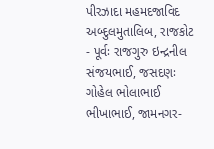પીરઝાદા મહમદજાવિદ અબ્દુલમુતાલિબ, રાજકોટ - પૂર્વઃ રાજગુરુ ઇન્દ્રનીલ સંજયભાઈ, જસદણઃ ગોહેલ ભોલાભાઈ ભીખાભાઈ, જામનગર-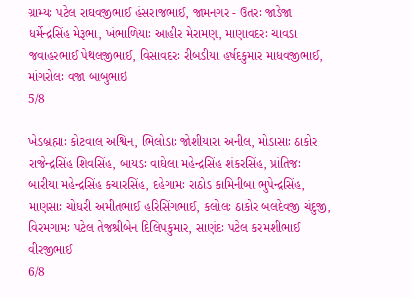ગ્રામ્યઃ પટેલ રાઘવજીભાઈ હંસરાજભાઈ, જામનગર - ઉતરઃ જાડેજા ધર્મેન્દ્રસિંહ મેરૂભા, ખંભાળિયાઃ આહીર મેરામણ, માણાવદરઃ ચાવડા જવાહરભાઈ પેથલજીભાઈ, વિસાવદરઃ રીબડીયા હર્ષદકુમાર માધવજીભાઈ, માંગરોલઃ વજા બાબુભાઇ
5/8

ખેડબ્રહ્માઃ કોટવાલ અશ્વિન, ભિલોડાઃ જોશીયારા અનીલ, મોડાસાઃ ઠાકોર રાજેન્દ્રસિંહ શિવસિંહ, બાયડઃ વાઘેલા મહેન્દ્રસિંહ શંકરસિંહ, પ્રાંતિજઃ બારીયા મહેન્દ્રસિંહ કચારસિંહ, દહેગામઃ રાઠોડ કામિનીબા ભુપેન્દ્રસિંહ, માણસાઃ ચોધરી અમીતભાઈ હરિસિંગભાઈ, કલોલઃ ઠાકોર બલદેવજી ચંદુજી, વિરમગામઃ પટેલ તેજશ્રીબેન દિલિપકુમાર, સાણંદઃ પટેલ કરમશીભાઈ વીરજીભાઈ
6/8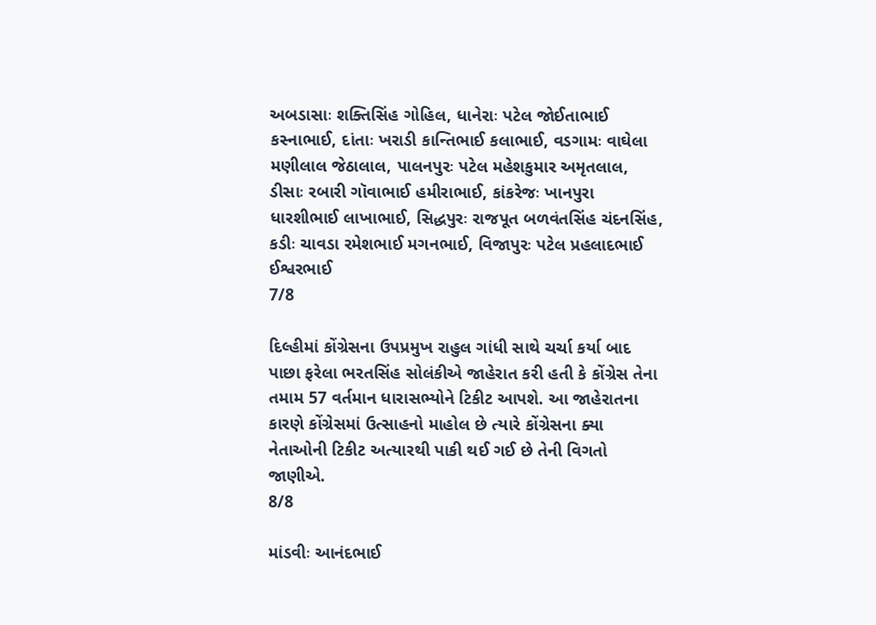અબડાસાઃ શક્તિસિંહ ગોહિલ, ધાનેરાઃ પટેલ જોઈતાભાઈ કસ્નાભાઈ, દાંતાઃ ખરાડી કાન્તિભાઈ કલાભાઈ, વડગામઃ વાઘેલા મણીલાલ જેઠાલાલ, પાલનપુરઃ પટેલ મહેશકુમાર અમૃતલાલ, ડીસાઃ રબારી ગૉવાભાઈ હમીરાભાઈ, કાંકરેજઃ ખાનપુરા ધારશીભાઈ લાખાભાઈ, સિદ્ધપુરઃ રાજપૂત બળવંતસિંહ ચંદનસિંહ, કડીઃ ચાવડા રમેશભાઈ મગનભાઈ, વિજાપુરઃ પટેલ પ્રહલાદભાઈ ઈશ્વરભાઈ
7/8

દિલ્હીમાં કોંગ્રેસના ઉપપ્રમુખ રાહુલ ગાંધી સાથે ચર્ચા કર્યા બાદ પાછા ફરેલા ભરતસિંહ સોલંકીએ જાહેરાત કરી હતી કે કોંગ્રેસ તેના તમામ 57 વર્તમાન ધારાસભ્યોને ટિકીટ આપશે. આ જાહેરાતના કારણે કોંગ્રેસમાં ઉત્સાહનો માહોલ છે ત્યારે કોંગ્રેસના ક્યા નેતાઓની ટિકીટ અત્યારથી પાકી થઈ ગઈ છે તેની વિગતો જાણીએ.
8/8

માંડવીઃ આનંદભાઈ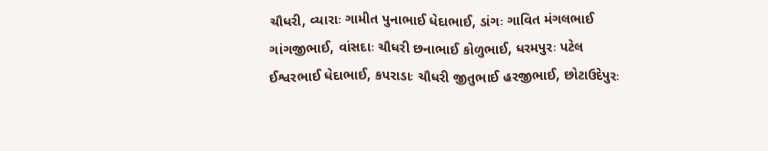ચૌધરી, વ્યારાઃ ગામીત પુનાભાઈ ધેદાભાઈ, ડાંગઃ ગાવિત મંગલભાઈ ગાંગજીભાઈ, વાંસદાઃ ચૌધરી છનાભાઈ કોળુભાઈ, ધરમપુરઃ પટેલ ઈશ્વરભાઈ ધેદાભાઈ, કપરાડાઃ ચૌધરી જીતુભાઈ હરજીભાઈ, છોટાઉદેપુરઃ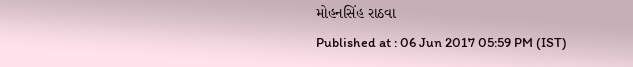મોહનસિંહ રાઠવા
Published at : 06 Jun 2017 05:59 PM (IST)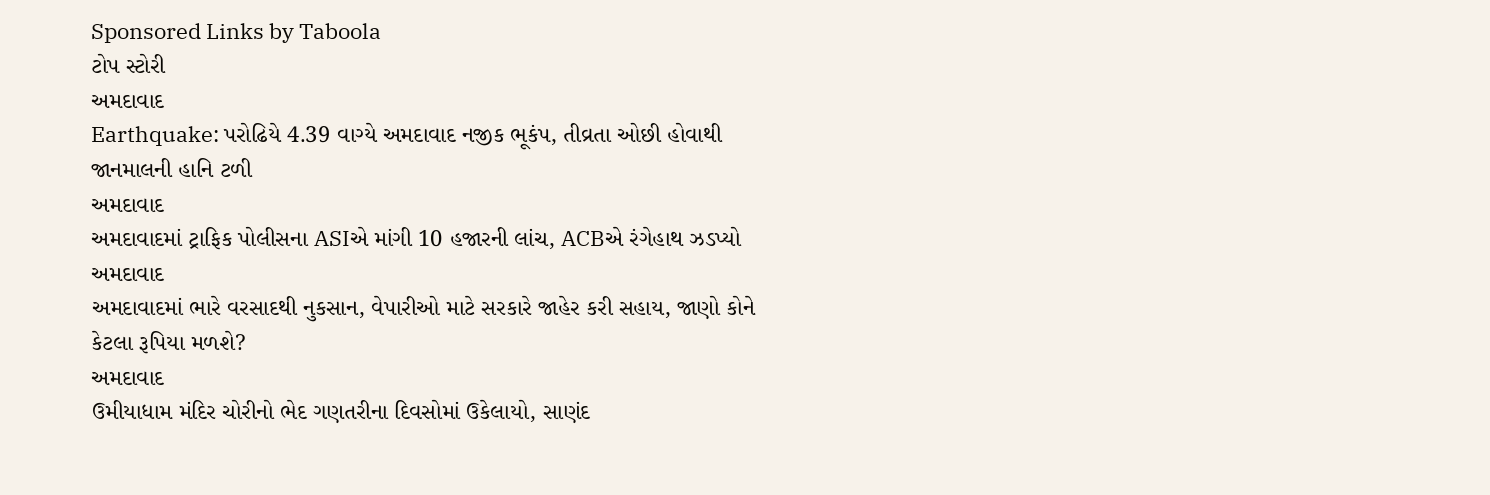Sponsored Links by Taboola
ટોપ સ્ટોરી
અમદાવાદ
Earthquake: પરોઢિયે 4.39 વાગ્યે અમદાવાદ નજીક ભૂકંપ, તીવ્રતા ઓછી હોવાથી જાનમાલની હાનિ ટળી
અમદાવાદ
અમદાવાદમાં ટ્રાફિક પોલીસના ASIએ માંગી 10 હજારની લાંચ, ACBએ રંગેહાથ ઝડપ્યો
અમદાવાદ
અમદાવાદમાં ભારે વરસાદથી નુકસાન, વેપારીઓ માટે સરકારે જાહેર કરી સહાય, જાણો કોને કેટલા રૂપિયા મળશે?
અમદાવાદ
ઉમીયાધામ મંદિર ચોરીનો ભેદ ગણતરીના દિવસોમાં ઉકેલાયો, સાણંદ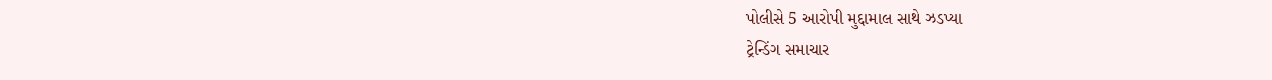પોલીસે 5 આરોપી મુદ્દામાલ સાથે ઝડપ્યા
ટ્રેન્ડિંગ સમાચાર